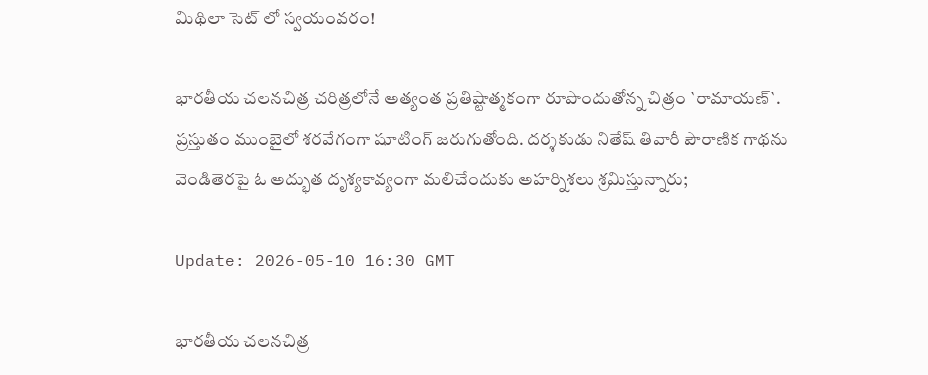మిథిలా సెట్ లో స్వ‌యంవ‌రం!

భారతీయ చలనచిత్ర చరిత్రలోనే అత్యంత ప్రతిష్టాత్మకంగా రూపొందుతోన్న చిత్రం `రామాయణ్‌`. ప్రస్తుతం ముంబైలో శరవేగంగా షూటింగ్ జరుగుతోంది. దర్శకుడు నితేష్ తివారీ పౌరాణిక గాథను వెండితెరపై ఓ అద్భుత దృశ్యకావ్యంగా మలిచేందుకు అహర్నిశలు శ్రమిస్తున్నారు;

Update: 2026-05-10 16:30 GMT

భారతీయ చలనచిత్ర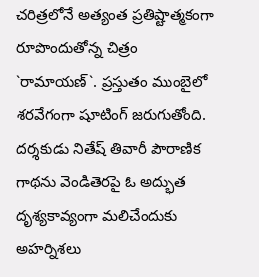చరిత్రలోనే అత్యంత ప్రతిష్టాత్మకంగా రూపొందుతోన్న చిత్రం `రామాయణ్‌`. ప్రస్తుతం ముంబైలో శరవేగంగా షూటింగ్ జరుగుతోంది. దర్శకుడు నితేష్ తివారీ పౌరాణిక గాథను వెండితెరపై ఓ అద్భుత దృశ్యకావ్యంగా మలిచేందుకు అహర్నిశలు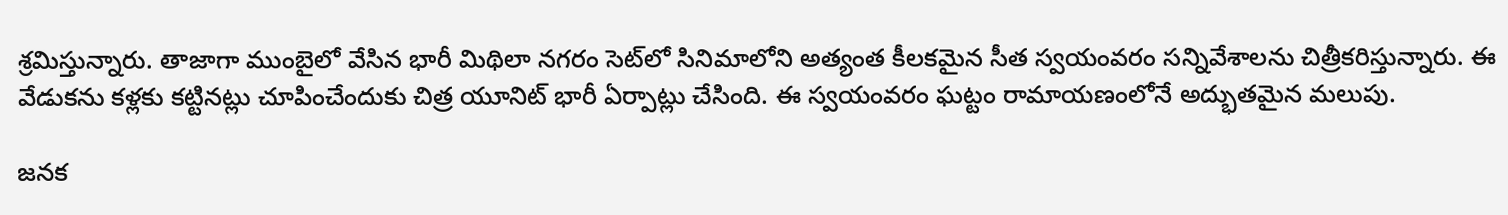శ్రమిస్తున్నారు. తాజాగా ముంబైలో వేసిన భారీ మిథిలా నగరం సెట్‌లో సినిమాలోని అత్యంత కీలకమైన సీత స్వయంవరం సన్నివేశాలను చిత్రీకరిస్తున్నారు. ఈ వేడుకను కళ్లకు కట్టినట్లు చూపించేందుకు చిత్ర యూనిట్ భారీ ఏర్పాట్లు చేసింది. ఈ స్వయంవరం ఘట్టం రామాయణంలోనే అద్భుతమైన మలుపు.

జనక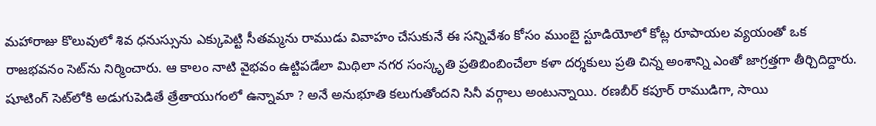మహారాజు కొలువులో శివ ధనుస్సును ఎక్కుపెట్టి సీతమ్మను రాముడు వివాహం చేసుకునే ఈ సన్నివేశం కోసం ముంబై స్టూడియోలో కోట్ల రూపాయల వ్యయంతో ఒక రాజభవనం సెట్‌ను నిర్మించారు. ఆ కాలం నాటి వైభవం ఉట్టిపడేలా మిథిలా నగర సంస్కృతి ప్రతిబింబించేలా కళా దర్శకులు ప్రతి చిన్న అంశాన్ని ఎంతో జాగ్రత్తగా తీర్చిదిద్దారు. షూటింగ్ సెట్‌లోకి అడుగుపెడితే త్రేతాయుగంలో ఉన్నామా ? అనే అనుభూతి కలుగుతోందని సినీ వర్గాలు అంటున్నాయి. రణబీర్ కపూర్ రాముడిగా, సాయి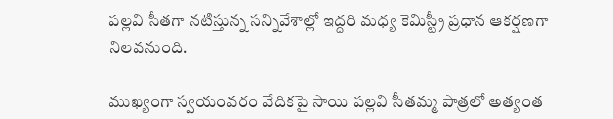పల్లవి సీతగా నటిస్తున్న సన్నివేశాల్లో ఇద్దరి మధ్య కెమిస్ట్రీ ప్రధాన ఆకర్షణగా నిలవనుంది.

ముఖ్యంగా స్వయంవరం వేదికపై సాయి పల్లవి సీతమ్మ పాత్రలో అత్యంత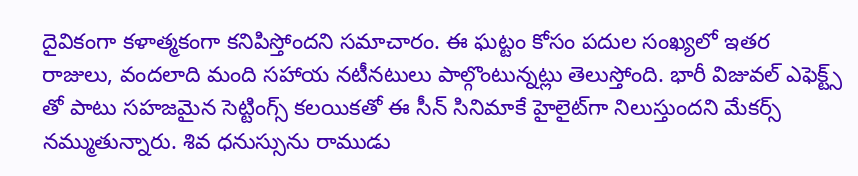దైవికంగా కళాత్మకంగా కనిపిస్తోందని సమాచారం. ఈ ఘట్టం కోసం పదుల సంఖ్యలో ఇతర రాజులు, వందలాది మంది సహాయ నటీనటులు పాల్గొంటున్నట్లు తెలుస్తోంది. భారీ విజువల్ ఎఫెక్ట్స్ తో పాటు సహజమైన సెట్టింగ్స్ కలయికతో ఈ సీన్ సినిమాకే హైలైట్‌గా నిలుస్తుందని మేకర్స్ నమ్ముతున్నారు. శివ ధనుస్సును రాముడు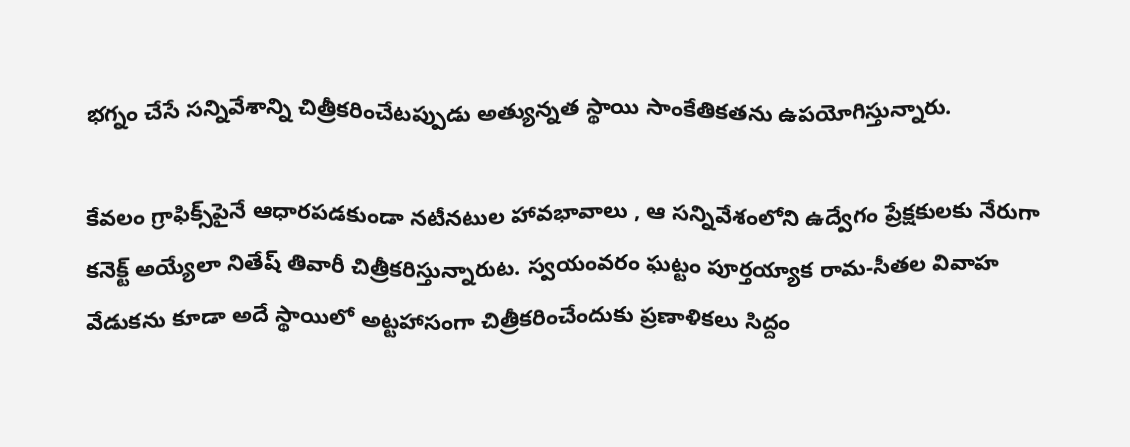భగ్నం చేసే సన్నివేశాన్ని చిత్రీకరించేటప్పుడు అత్యున్నత స్థాయి సాంకేతికతను ఉపయోగిస్తున్నారు.

కేవలం గ్రాఫిక్స్‌పైనే ఆధారపడకుండా నటీనటుల హావభావాలు , ఆ సన్నివేశంలోని ఉద్వేగం ప్రేక్షకులకు నేరుగా కనెక్ట్ అయ్యేలా నితేష్ తివారీ చిత్రీక‌రిస్తున్నారుట‌. స్వయంవరం ఘట్టం పూర్తయ్యాక రామ-సీతల వివాహ వేడుకను కూడా అదే స్థాయిలో అట్టహాసంగా చిత్రీకరించేందుకు ప్రణాళికలు సిద్దం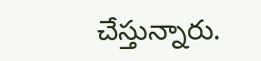చేస్తున్నారు.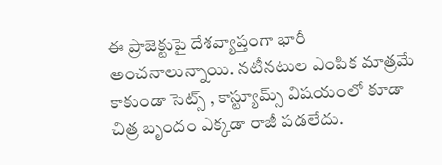ఈ ప్రాజెక్టుపై దేశవ్యాప్తంగా భారీ అంచనాలున్నాయి. నటీనటుల ఎంపిక మాత్రమే కాకుండా సెట్స్ , కాస్ట్యూమ్స్ విషయంలో కూడా చిత్ర బృందం ఎక్కడా రాజీ పడలేదు.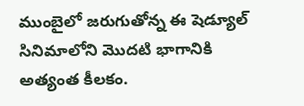ముంబైలో జరుగుతోన్న ఈ షెడ్యూల్ సినిమాలోని మొదటి భాగానికి అత్యంత కీలకం.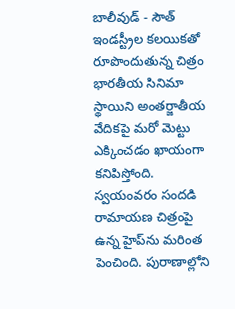బాలీవుడ్ - సౌత్ ఇండస్ట్రీల కలయికతో రూపొందుతున్న చిత్రం భారతీయ సినిమా స్థాయిని అంతర్జాతీయ వేదికపై మరో మెట్టు ఎక్కించడం ఖాయంగా కనిపిస్తోంది. స్వయంవరం సందడి రామాయణ చిత్రంపై ఉన్న హైప్‌ను మరింత పెంచింది. పురాణాల్లోని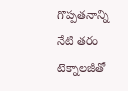గొప్పతనాన్ని నేటి తరం టెక్నాలజీతో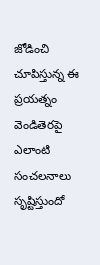జోడించి చూపిస్తున్న ఈ ప్రయత్నం వెండితెరపై ఎలాంటి సంచలనాలు సృష్టిస్తుందో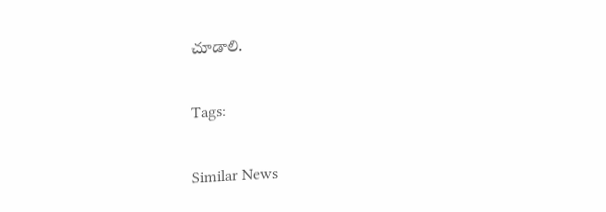చూడాలి.

Tags:

Similar News